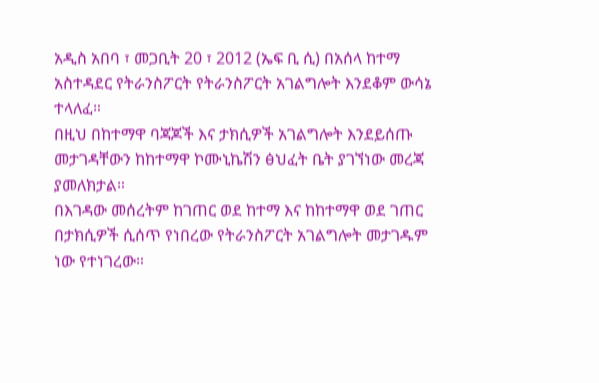አዲስ አበባ ፣ መጋቢት 20 ፣ 2012 (ኤፍ ቢ ሲ) በአሰላ ከተማ አስተዳደር የትራንስፖርት የትራንስፖርት አገልግሎት እንደቆም ውሳኔ ተላለፈ።
በዚህ በከተማዋ ባጃጆች እና ታክሲዎች አገልግሎት እንደይሰጡ መታገዳቸውን ከከተማዋ ኮሙኒኬሽን ፅህፈት ቤት ያገኘነው መረጃ ያመለክታል።
በእገዳው መሰረትም ከገጠር ወደ ከተማ እና ከከተማዋ ወደ ገጠር በታክሲዎች ሲሰጥ የነበረው የትራንስፖርት አገልግሎት መታገዱም ነው የተነገረው።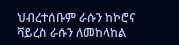ህብረተሰቡም ራሱን ከኮሮና ቫይረስ ራሱን ለመከላከል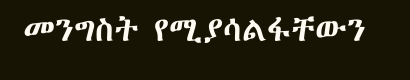መንግስት የሚያሳልፋቸውን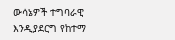ውሳኔዎች ተግባራዊ እንዲያደርግ የከተማ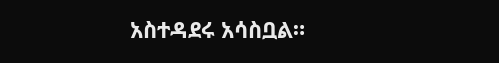አስተዳደሩ አሳስቧል።